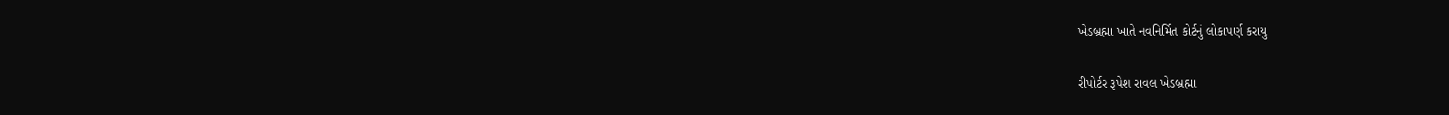ખેડબ્રહ્મા ખાતે નવનિર્મિત કોર્ટનું લોકાપર્ણ કરાયુ

રીપોર્ટર રૂપેશ રાવલ ખેડબ્રહ્મા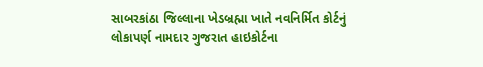સાબરકાંઠા જિલ્લાના ખેડબ્રહ્મા ખાતે નવનિર્મિત કોર્ટનું લોકાપર્ણ નામદાર ગુજરાત હાઇકોર્ટના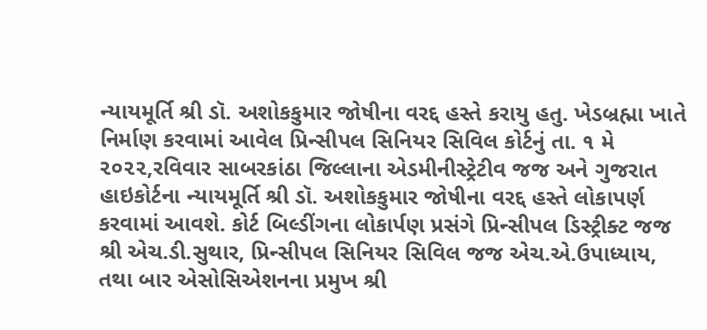ન્યાયમૂર્તિ શ્રી ડૉ. અશોકકુમાર જોષીના વરદ્દ હસ્તે કરાયુ હતુ. ખેડબ્રહ્મા ખાતે નિર્માણ કરવામાં આવેલ પ્રિન્સીપલ સિનિયર સિવિલ કોર્ટનું તા. ૧ મે ૨૦૨૨,રવિવાર સાબરકાંઠા જિલ્લાના એડમીનીસ્ટ્રેટીવ જજ અને ગુજરાત હાઇકોર્ટના ન્યાયમૂર્તિ શ્રી ડૉ. અશોકકુમાર જોષીના વરદ્દ હસ્તે લોકાપર્ણ કરવામાં આવશે. કોર્ટ બિલ્ડીંગના લોકાર્પણ પ્રસંગે પ્રિન્સીપલ ડિસ્ટ્રીક્ટ જજ શ્રી એચ.ડી.સુથાર, પ્રિન્સીપલ સિનિયર સિવિલ જજ એચ.એ.ઉપાધ્યાય, તથા બાર એસોસિએશનના પ્રમુખ શ્રી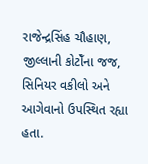રાજેન્દ્રસિંહ ચૌહાણ, જીલ્લાની કોટોઁના જજ, સિનિયર વકીલો અને આગેવાનો ઉપસ્થિત રહ્યા હતા.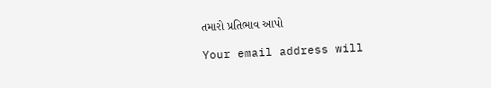તમારો પ્રતિભાવ આપો

Your email address will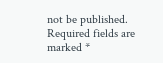not be published. Required fields are marked *